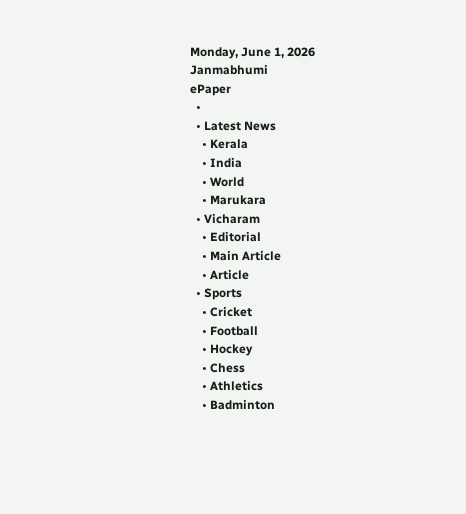Monday, June 1, 2026
Janmabhumi
ePaper
  •
  • Latest News
    • Kerala
    • India
    • World
    • Marukara
  • Vicharam
    • Editorial
    • Main Article
    • Article
  • Sports
    • Cricket
    • Football
    • Hockey
    • Chess
    • Athletics
    • Badminton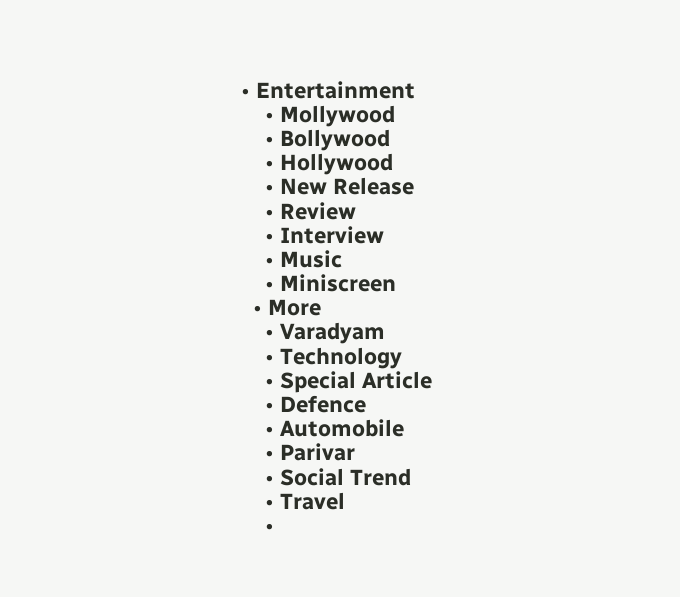• Entertainment
    • Mollywood
    • Bollywood
    • Hollywood
    • New Release
    • Review
    • Interview
    • Music
    • Miniscreen
  • More
    • Varadyam
    • Technology
    • Special Article
    • Defence
    • Automobile
    • Parivar
    • Social Trend
    • Travel
    •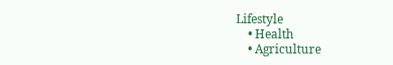Lifestyle
    • Health
    • Agriculture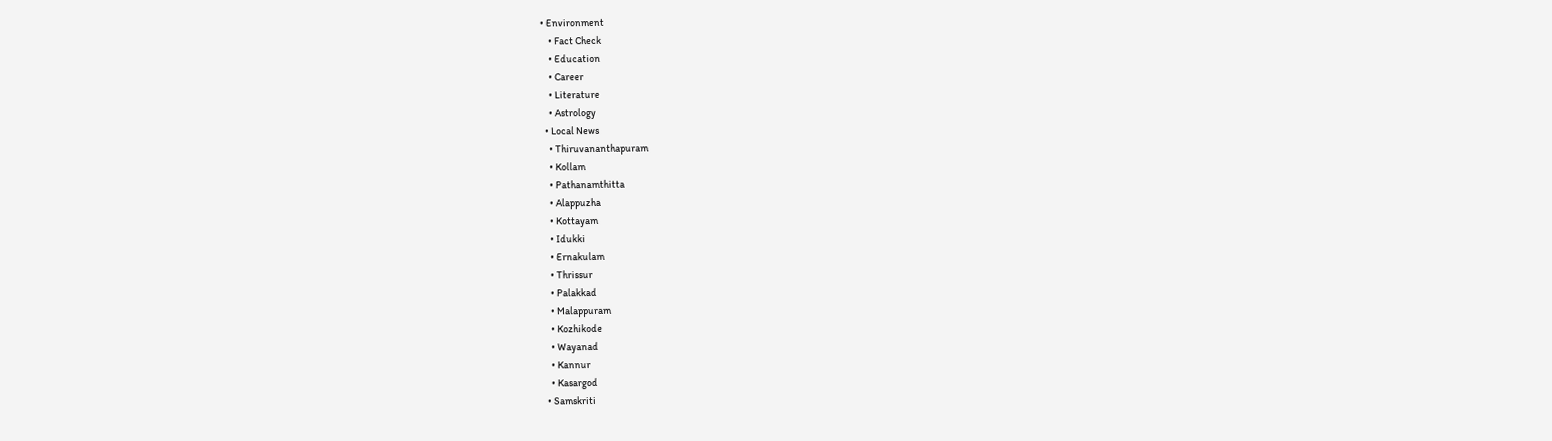• Environment
    • Fact Check
    • Education
    • Career
    • Literature
    • Astrology
  • Local News
    • Thiruvananthapuram
    • Kollam
    • Pathanamthitta
    • Alappuzha
    • Kottayam
    • Idukki
    • Ernakulam
    • Thrissur
    • Palakkad
    • Malappuram
    • Kozhikode
    • Wayanad
    • Kannur
    • Kasargod
  • Samskriti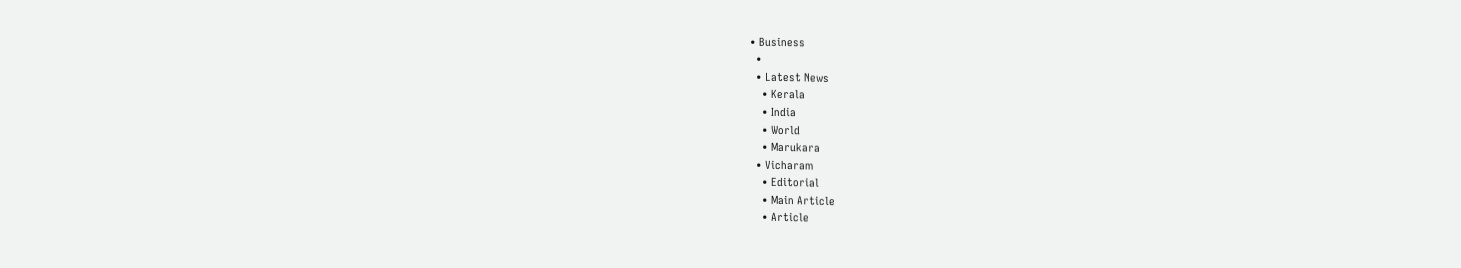• Business
  •
  • Latest News
    • Kerala
    • India
    • World
    • Marukara
  • Vicharam
    • Editorial
    • Main Article
    • Article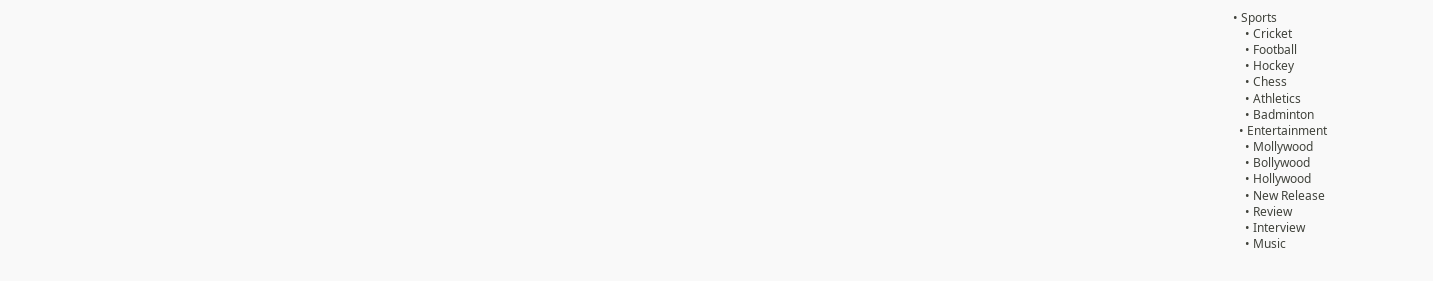• Sports
    • Cricket
    • Football
    • Hockey
    • Chess
    • Athletics
    • Badminton
  • Entertainment
    • Mollywood
    • Bollywood
    • Hollywood
    • New Release
    • Review
    • Interview
    • Music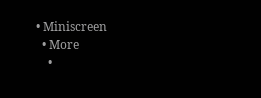• Miniscreen
  • More
    •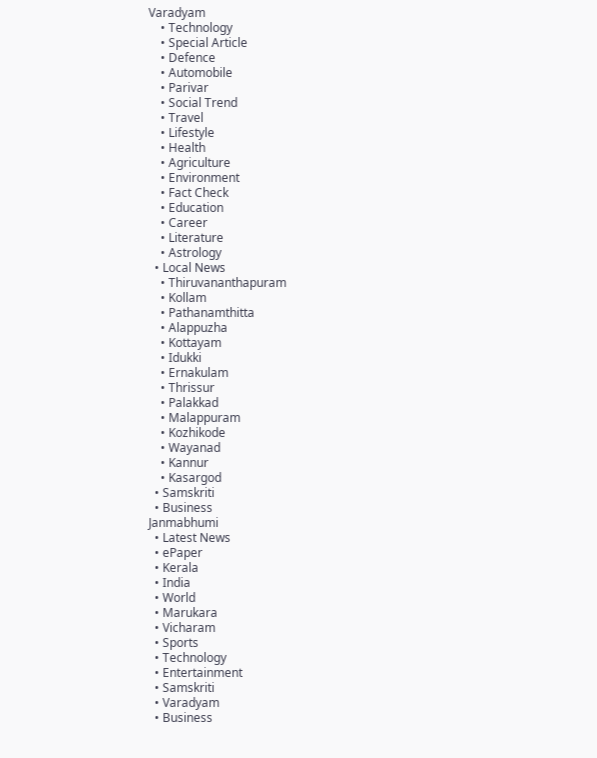Varadyam
    • Technology
    • Special Article
    • Defence
    • Automobile
    • Parivar
    • Social Trend
    • Travel
    • Lifestyle
    • Health
    • Agriculture
    • Environment
    • Fact Check
    • Education
    • Career
    • Literature
    • Astrology
  • Local News
    • Thiruvananthapuram
    • Kollam
    • Pathanamthitta
    • Alappuzha
    • Kottayam
    • Idukki
    • Ernakulam
    • Thrissur
    • Palakkad
    • Malappuram
    • Kozhikode
    • Wayanad
    • Kannur
    • Kasargod
  • Samskriti
  • Business
Janmabhumi
  • Latest News
  • ePaper
  • Kerala
  • India
  • World
  • Marukara
  • Vicharam
  • Sports
  • Technology
  • Entertainment
  • Samskriti
  • Varadyam
  • Business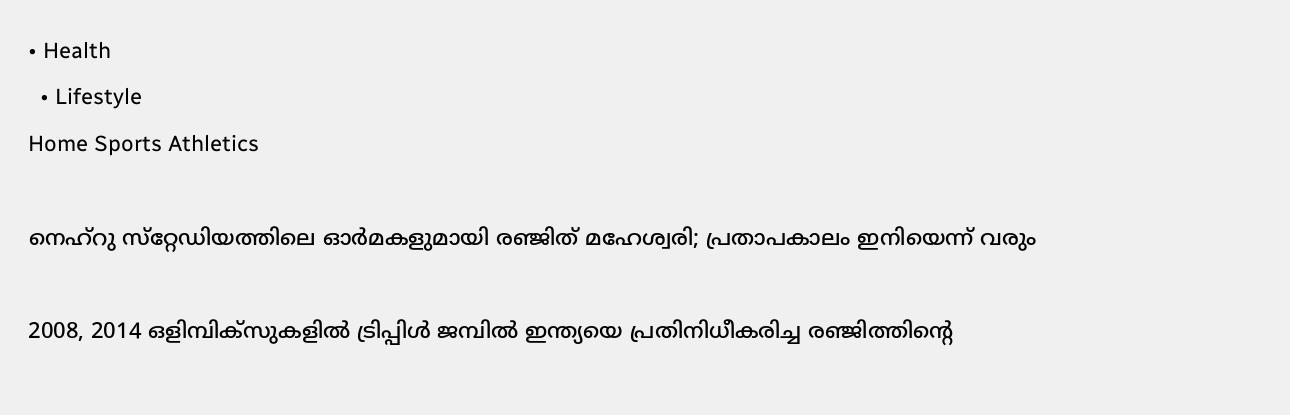• Health
  • Lifestyle
Home Sports Athletics

നെഹ്‌റു സ്‌റ്റേഡിയത്തിലെ ഓര്‍മകളുമായി രഞ്ജിത് മഹേശ്വരി; പ്രതാപകാലം ഇനിയെന്ന് വരും

2008, 2014 ഒളിമ്പിക്‌സുകളില്‍ ട്രിപ്പിള്‍ ജമ്പില്‍ ഇന്ത്യയെ പ്രതിനിധീകരിച്ച രഞ്ജിത്തിന്റെ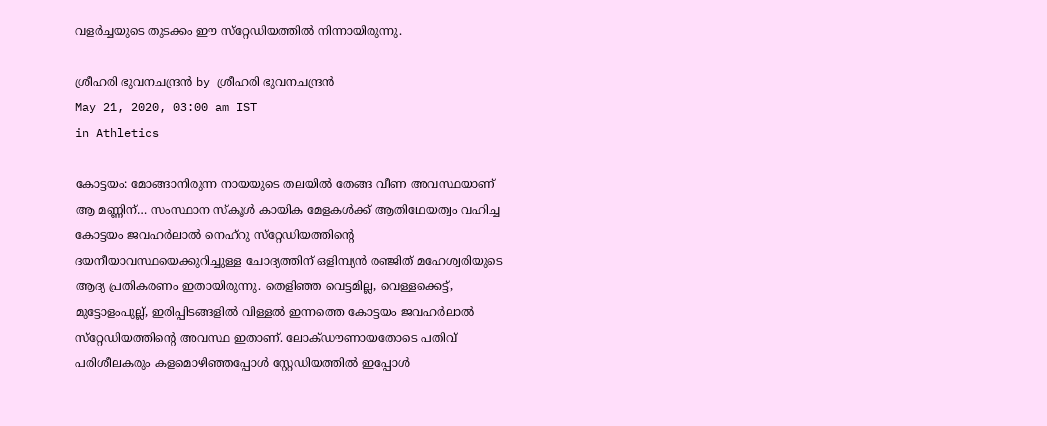വളര്‍ച്ചയുടെ തുടക്കം ഈ സ്‌റ്റേഡിയത്തില്‍ നിന്നായിരുന്നു.

ശ്രീഹരി ഭുവനചന്ദ്രന്‍ by ശ്രീഹരി ഭുവനചന്ദ്രന്‍
May 21, 2020, 03:00 am IST
in Athletics

കോട്ടയം: മോങ്ങാനിരുന്ന നായയുടെ തലയില്‍ തേങ്ങ വീണ അവസ്ഥയാണ് ആ മണ്ണിന്… സംസ്ഥാന സ്‌കൂള്‍ കായിക മേളകള്‍ക്ക് ആതിഥേയത്വം വഹിച്ച കോട്ടയം ജവഹര്‍ലാല്‍ നെഹ്‌റു സ്‌റ്റേഡിയത്തിന്റെ ദയനീയാവസ്ഥയെക്കുറിച്ചുള്ള ചോദ്യത്തിന് ഒളിമ്പ്യന്‍ രഞ്ജിത് മഹേശ്വരിയുടെ ആദ്യ പ്രതികരണം ഇതായിരുന്നു. തെളിഞ്ഞ വെട്ടമില്ല, വെള്ളക്കെട്ട്, മുട്ടോളംപുല്ല്, ഇരിപ്പിടങ്ങളില്‍ വിള്ളല്‍ ഇന്നത്തെ കോട്ടയം ജവഹര്‍ലാല്‍ സ്‌റ്റേഡിയത്തിന്റെ അവസ്ഥ ഇതാണ്. ലോക്ഡൗണായതോടെ പതിവ് പരിശീലകരും കളമൊഴിഞ്ഞപ്പോള്‍ സ്റ്റേഡിയത്തില്‍ ഇപ്പോള്‍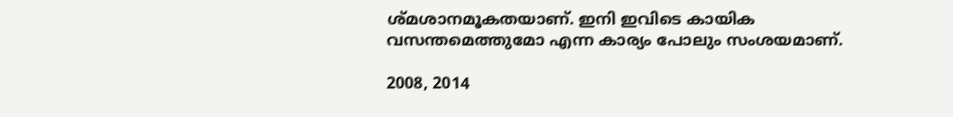ശ്മശാനമൂകതയാണ്. ഇനി ഇവിടെ കായിക വസന്തമെത്തുമോ എന്ന കാര്യം പോലും സംശയമാണ്.

2008, 2014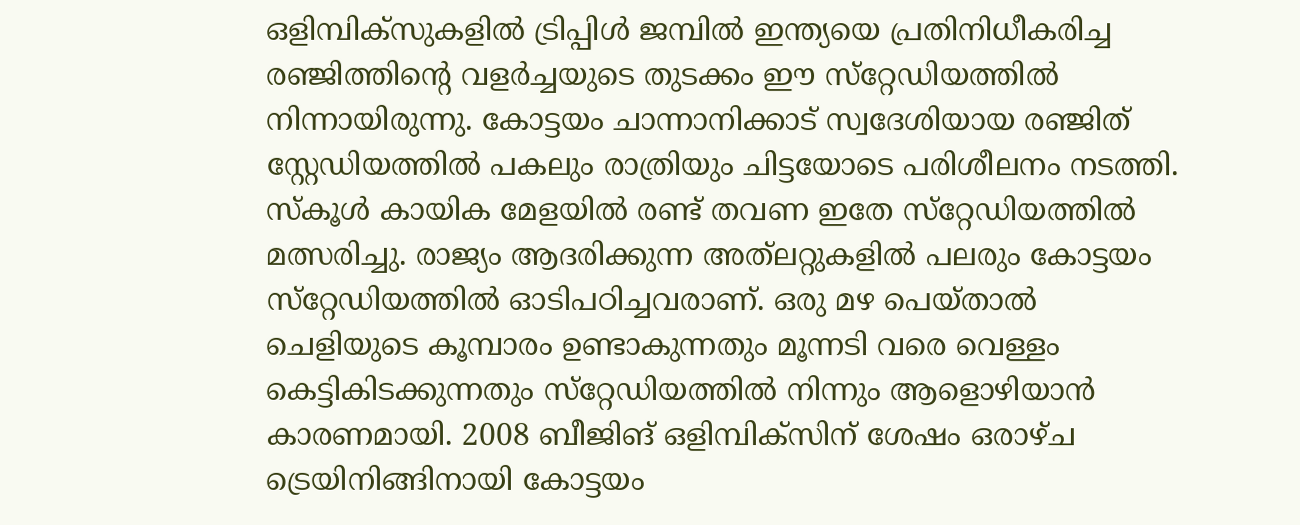ഒളിമ്പിക്‌സുകളില്‍ ട്രിപ്പിള്‍ ജമ്പില്‍ ഇന്ത്യയെ പ്രതിനിധീകരിച്ച രഞ്ജിത്തിന്റെ വളര്‍ച്ചയുടെ തുടക്കം ഈ സ്‌റ്റേഡിയത്തില്‍ നിന്നായിരുന്നു. കോട്ടയം ചാന്നാനിക്കാട് സ്വദേശിയായ രഞ്ജിത് സ്റ്റേഡിയത്തില്‍ പകലും രാത്രിയും ചിട്ടയോടെ പരിശീലനം നടത്തി. സ്‌കൂള്‍ കായിക മേളയില്‍ രണ്ട് തവണ ഇതേ സ്‌റ്റേഡിയത്തില്‍ മത്സരിച്ചു. രാജ്യം ആദരിക്കുന്ന അത്‌ലറ്റുകളില്‍ പലരും കോട്ടയം സ്‌റ്റേഡിയത്തില്‍ ഓടിപഠിച്ചവരാണ്. ഒരു മഴ പെയ്താല്‍ ചെളിയുടെ കൂമ്പാരം ഉണ്ടാകുന്നതും മൂന്നടി വരെ വെള്ളം കെട്ടികിടക്കുന്നതും സ്‌റ്റേഡിയത്തില്‍ നിന്നും ആളൊഴിയാന്‍ കാരണമായി. 2008 ബീജിങ് ഒളിമ്പിക്‌സിന് ശേഷം ഒരാഴ്ച ട്രെയിനിങ്ങിനായി കോട്ടയം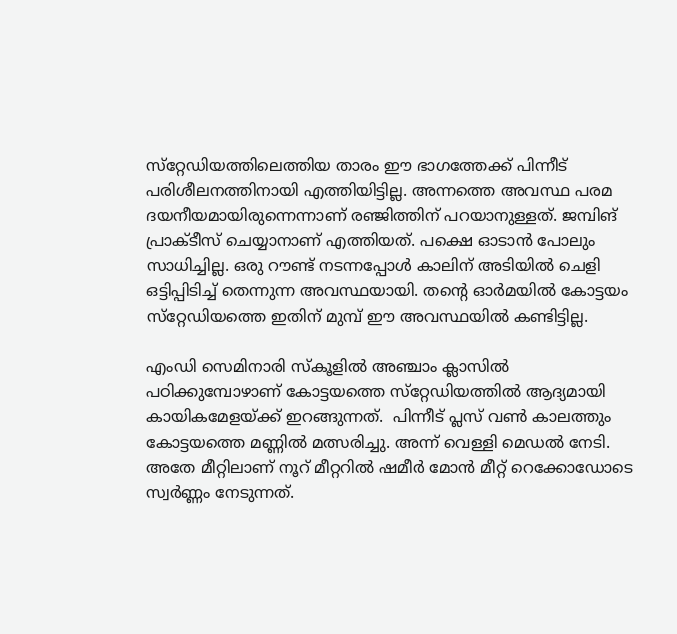സ്‌റ്റേഡിയത്തിലെത്തിയ താരം ഈ ഭാഗത്തേക്ക് പിന്നീട് പരിശീലനത്തിനായി എത്തിയിട്ടില്ല. അന്നത്തെ അവസ്ഥ പരമ ദയനീയമായിരുന്നെന്നാണ് രഞ്ജിത്തിന് പറയാനുള്ളത്. ജമ്പിങ് പ്രാക്ടീസ് ചെയ്യാനാണ് എത്തിയത്. പക്ഷെ ഓടാന്‍ പോലും സാധിച്ചില്ല. ഒരു റൗണ്ട് നടന്നപ്പോള്‍ കാലിന് അടിയില്‍ ചെളി ഒട്ടിപ്പിടിച്ച് തെന്നുന്ന അവസ്ഥയായി. തന്റെ ഓര്‍മയില്‍ കോട്ടയം സ്‌റ്റേഡിയത്തെ ഇതിന് മുമ്പ് ഈ അവസ്ഥയില്‍ കണ്ടിട്ടില്ല.

എംഡി സെമിനാരി സ്‌കൂളില്‍ അഞ്ചാം ക്ലാസില്‍ പഠിക്കുമ്പോഴാണ് കോട്ടയത്തെ സ്‌റ്റേഡിയത്തില്‍ ആദ്യമായി കായികമേളയ്‌ക്ക് ഇറങ്ങുന്നത്.  പിന്നീട് പ്ലസ് വണ്‍ കാലത്തും കോട്ടയത്തെ മണ്ണില്‍ മത്സരിച്ചു. അന്ന് വെള്ളി മെഡല്‍ നേടി. അതേ മീറ്റിലാണ് നൂറ് മീറ്ററില്‍ ഷമീര്‍ മോന്‍ മീറ്റ് റെക്കോഡോടെ സ്വര്‍ണ്ണം നേടുന്നത്.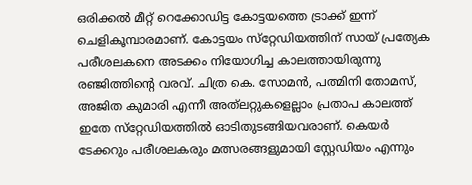ഒരിക്കല്‍ മീറ്റ് റെക്കോഡിട്ട കോട്ടയത്തെ ട്രാക്ക് ഇന്ന് ചെളികൂമ്പാരമാണ്. കോട്ടയം സ്‌റ്റേഡിയത്തിന് സായ് പ്രത്യേക പരീശലകനെ അടക്കം നിയോഗിച്ച കാലത്തായിരുന്നു രഞ്ജിത്തിന്റെ വരവ്. ചിത്ര കെ. സോമന്‍, പത്മിനി തോമസ്, അജിത കുമാരി എന്നീ അത്‌ലറ്റുകളെല്ലാം പ്രതാപ കാലത്ത് ഇതേ സ്‌റ്റേഡിയത്തില്‍ ഓടിതുടങ്ങിയവരാണ്. കെയര്‍ ടേക്കറും പരീശലകരും മത്സരങ്ങളുമായി സ്റ്റേഡിയം എന്നും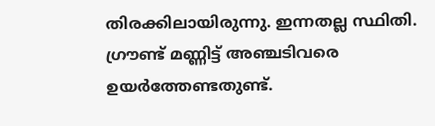തിരക്കിലായിരുന്നു. ഇന്നതല്ല സ്ഥിതി. ഗ്രൗണ്ട് മണ്ണിട്ട് അഞ്ചടിവരെ ഉയര്‍ത്തേണ്ടതുണ്ട്.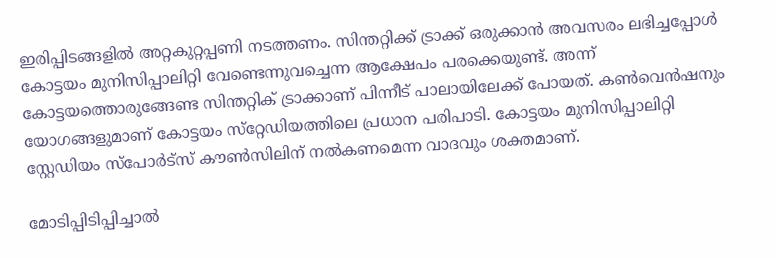ഇരിപ്പിടങ്ങളില്‍ അറ്റകുറ്റപ്പണി നടത്തണം. സിന്തറ്റിക്ക് ട്രാക്ക് ഒരുക്കാന്‍ അവസരം ലഭിച്ചപ്പോള്‍ കോട്ടയം മുനിസിപ്പാലിറ്റി വേണ്ടെന്നുവച്ചെന്ന ആക്ഷേപം പരക്കെയുണ്ട്. അന്ന് കോട്ടയത്തൊരുങ്ങേണ്ട സിന്തറ്റിക് ട്രാക്കാണ് പിന്നീട് പാലായിലേക്ക് പോയത്. കണ്‍വെന്‍ഷനും യോഗങ്ങളുമാണ് കോട്ടയം സ്‌റ്റേഡിയത്തിലെ പ്രധാന പരിപാടി. കോട്ടയം മുനിസിപ്പാലിറ്റി സ്റ്റേഡിയം സ്‌പോര്‍ട്‌സ് കൗണ്‍സിലിന് നല്‍കണമെന്ന വാദവും ശക്തമാണ്.

മോടിപ്പിടിപ്പിച്ചാല്‍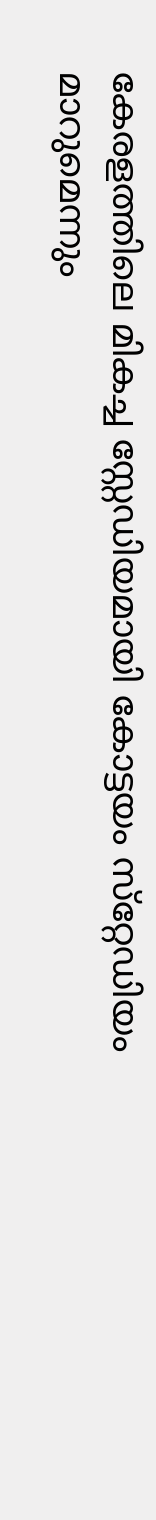കേരളത്തിലെ മികച്ച സ്റ്റേഡിയമായി കോട്ടയം സ്‌റ്റേഡിയം മാറുമെന്നും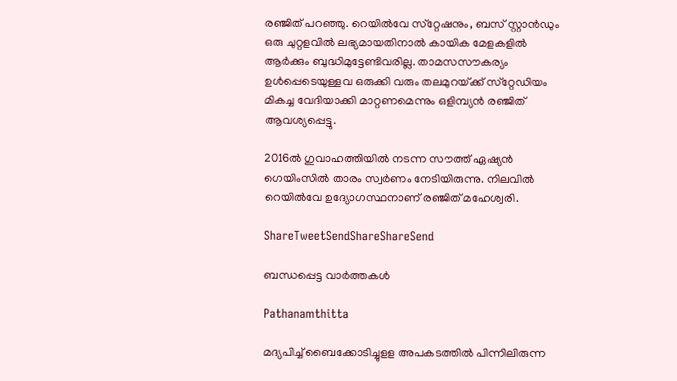രഞ്ജിത് പറഞ്ഞു. റെയില്‍വേ സ്‌റ്റേഷനും, ബസ് സ്റ്റാന്‍ഡും ഒരു ചുറ്റളവില്‍ ലഭ്യമായതിനാല്‍ കായിക മേളകളില്‍ ആര്‍ക്കും ബുദ്ധിമുട്ടേണ്ടിവരില്ല. താമസസൗകര്യം ഉള്‍പ്പെടെയുള്ളവ ഒരുക്കി വരും തലമുറയ്‌ക്ക് സ്‌റ്റേഡിയം മികച്ച വേദിയാക്കി മാറ്റണമെന്നും ഒളിമ്പ്യന്‍ രഞ്ജിത് ആവശ്യപ്പെട്ടു.

2016ല്‍ ഗുവാഹത്തിയില്‍ നടന്ന സൗത്ത് ഏഷ്യന്‍ ഗെയിംസില്‍ താരം സ്വര്‍ണം നേടിയിരുന്നു. നിലവില്‍ റെയില്‍വേ ഉദ്യോഗസ്ഥനാണ് രഞ്ജിത് മഹേശ്വരി.

ShareTweetSendShareShareSend

ബന്ധപ്പെട്ട വാര്‍ത്തകള്‍

Pathanamthitta

മദ്യപിച്ച് ബൈക്കോടിച്ചുളള അപകടത്തില്‍ പിന്നിലിരുന്ന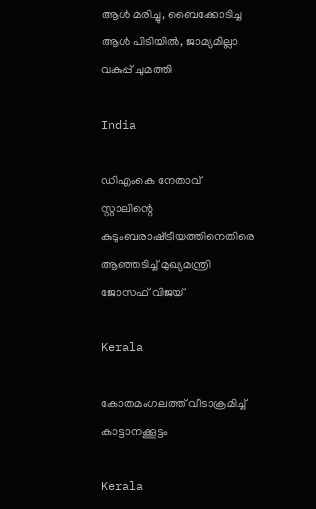ആള്‍ മരിച്ചു, ബൈക്കോടിച്ച ആള്‍ പിടിയില്‍, ജാമ്യമില്ലാ വകുപ്പ് ചുമത്തി

India

ഡിഎംകെ നേതാവ് സ്റ്റാലിന്റെ കുടുംബരാഷ്‌ട്രീയത്തിനെതിരെ ആഞ്ഞടിച്ച് മുഖ്യമന്ത്രി ജോസഫ് വിജയ്

Kerala

കോതമംഗലത്ത് വീടാക്രമിച്ച് കാട്ടാനക്കൂട്ടം

Kerala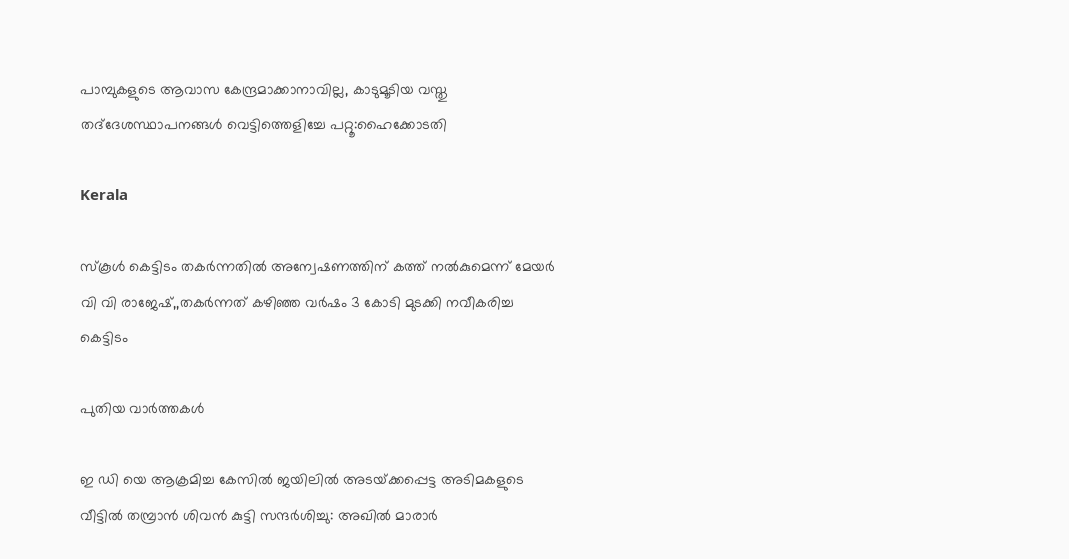പാമ്പുകളുടെ ആവാസ കേന്ദ്രമാക്കാനാവില്ല, കാടുമൂടിയ വസ്തു തദ്‌ദേശസ്ഥാപനങ്ങള്‍ വെട്ടിത്തെളിച്ചേ പറ്റൂ:ഹൈക്കോടതി

Kerala

സ്‌കൂള്‍ കെട്ടിടം തകര്‍ന്നതില്‍ അന്വേഷണത്തിന് കത്ത് നല്‍കുമെന്ന് മേയര്‍ വി വി രാജേഷ്,,തകര്‍ന്നത് കഴിഞ്ഞ വര്‍ഷം 3 കോടി മുടക്കി നവീകരിച്ച കെട്ടിടം

പുതിയ വാര്‍ത്തകള്‍

ഇ ഡി യെ ആക്രമിച്ച കേസിൽ ജയിലിൽ അടയ്‌ക്കപ്പെട്ട അടിമകളുടെ വീട്ടിൽ തമ്പ്രാൻ ശിവൻ കുട്ടി സന്ദർശിച്ചു: അഖില്‍ മാരാര്‍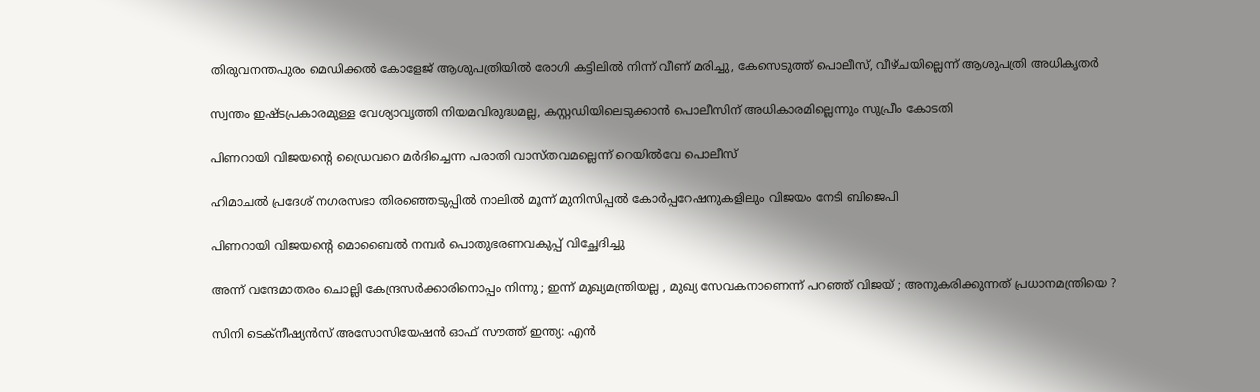തിരുവനന്തപുരം മെഡിക്കല്‍ കോളേജ് ആശുപത്രിയില്‍ രോഗി കട്ടിലില്‍ നിന്ന് വീണ് മരിച്ചു, കേസെടുത്ത് പൊലീസ്, വീഴ്ചയില്ലെന്ന് ആശുപത്രി അധികൃതര്‍

സ്വന്തം ഇഷ്ടപ്രകാരമുള്ള വേശ്യാവൃത്തി നിയമവിരുദ്ധമല്ല, കസ്റ്റഡിയിലെടുക്കാന്‍ പൊലീസിന് അധികാരമില്ലെന്നും സുപ്രീം കോടതി

പിണറായി വിജയന്റെ ഡ്രൈവറെ മര്‍ദിച്ചെന്ന പരാതി വാസ്തവമല്ലെന്ന് റെയില്‍വേ പൊലീസ്

ഹിമാചൽ പ്രദേശ് നഗരസഭാ തിരഞ്ഞെടുപ്പിൽ നാലില്‍ മൂന്ന് മുനിസിപ്പൽ കോർപ്പറേഷനുകളിലും വിജയം നേടി ബിജെപി

പിണറായി വിജയന്റെ മൊബൈല്‍ നമ്പര്‍ പൊതുഭരണവകുപ്പ് വിച്ഛേദിച്ചു

അന്ന് വന്ദേമാതരം ചൊല്ലി കേന്ദ്രസർക്കാരിനൊപ്പം നിന്നു ; ഇന്ന് മുഖ്യമന്ത്രിയല്ല , മുഖ്യ സേവകനാണെന്ന് പറഞ്ഞ് വിജയ് ; അനുകരിക്കുന്നത് പ്രധാനമന്ത്രിയെ ?

സിനി ടെക്‌നീഷ്യന്‍സ് അസോസിയേഷന്‍ ഓഫ് സൗത്ത് ഇന്ത്യ: എന്‍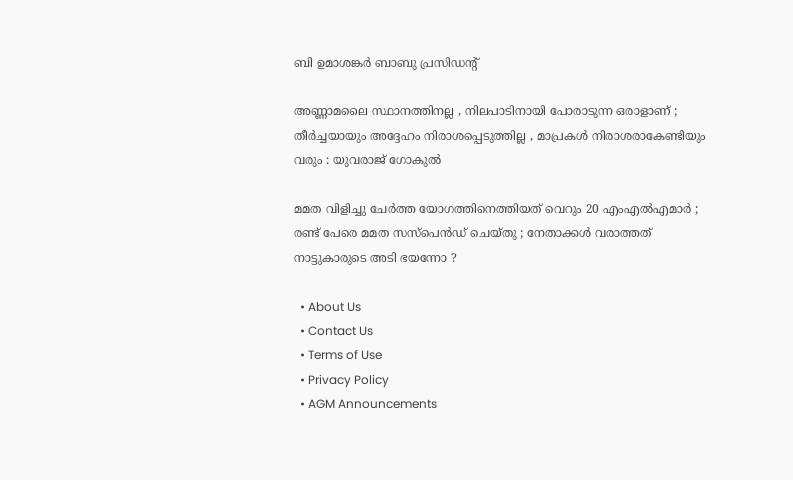ബി ഉമാശങ്കര്‍ ബാബു പ്രസിഡന്റ്

അണ്ണാമലൈ സ്ഥാനത്തിനല്ല , നിലപാടിനായി പോരാടുന്ന ഒരാളാണ് ; തീര്‍ച്ചയായും അദ്ദേഹം നിരാശപ്പെടുത്തില്ല , മാപ്രകള്‍ നിരാശരാകേണ്ടിയും വരും : യുവരാജ് ഗോകുൽ

മമത വിളിച്ചു ചേർത്ത യോഗത്തിനെത്തിയത് വെറും 20 എംഎൽഎമാർ ; രണ്ട് പേരെ മമത സസ്പെൻഡ് ചെയ്തു ; നേതാക്കൾ വരാത്തത് നാട്ടുകാരുടെ അടി ഭയന്നോ ?

  • About Us
  • Contact Us
  • Terms of Use
  • Privacy Policy
  • AGM Announcements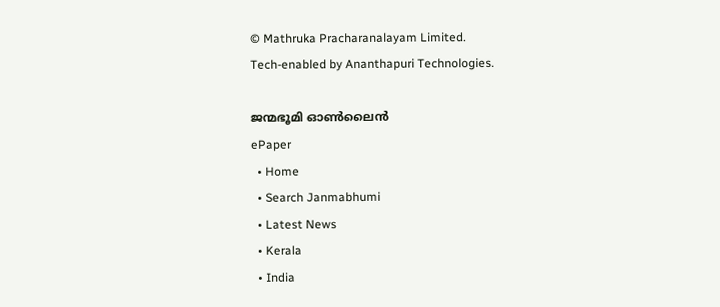© Mathruka Pracharanalayam Limited.
Tech-enabled by Ananthapuri Technologies.

ജന്മഭൂമി ഓണ്‍ലൈന്‍
ePaper
  • Home
  • Search Janmabhumi
  • Latest News
  • Kerala
  • India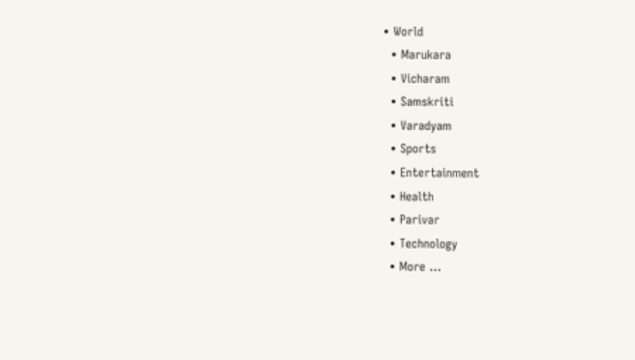• World
  • Marukara
  • Vicharam
  • Samskriti
  • Varadyam
  • Sports
  • Entertainment
  • Health
  • Parivar
  • Technology
  • More …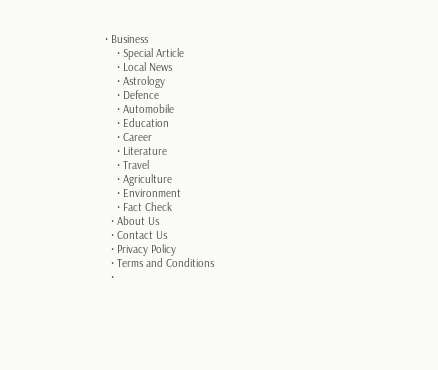• Business
    • Special Article
    • Local News
    • Astrology
    • Defence
    • Automobile
    • Education
    • Career
    • Literature
    • Travel
    • Agriculture
    • Environment
    • Fact Check
  • About Us
  • Contact Us
  • Privacy Policy
  • Terms and Conditions
  •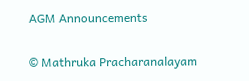AGM Announcements

© Mathruka Pracharanalayam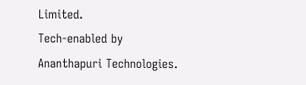Limited.
Tech-enabled by Ananthapuri Technologies.